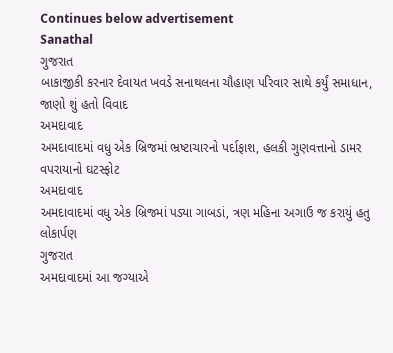Continues below advertisement
Sanathal
ગુજરાત
બાકાજીકી કરનાર દેવાયત ખવડે સનાથલના ચૌહાણ પરિવાર સાથે કર્યું સમાધાન, જાણો શું હતો વિવાદ
અમદાવાદ
અમદાવાદમાં વધુ એક બ્રિજમાં ભ્રષ્ટાચારનો પર્દાફાશ, હલકી ગુણવત્તાનો ડામર વપરાયાનો ઘટસ્ફોટ
અમદાવાદ
અમદાવાદમાં વધુ એક બ્રિજમાં પડ્યા ગાબડાં, ત્રણ મહિના અગાઉ જ કરાયું હતુ લોકાર્પણ
ગુજરાત
અમદાવાદમાં આ જગ્યાએ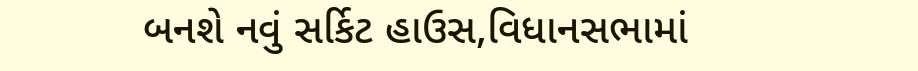બનશે નવું સર્કિટ હાઉસ,વિધાનસભામાં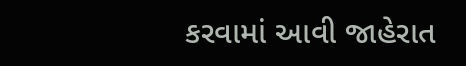કરવામાં આવી જાહેરાત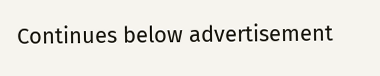Continues below advertisement